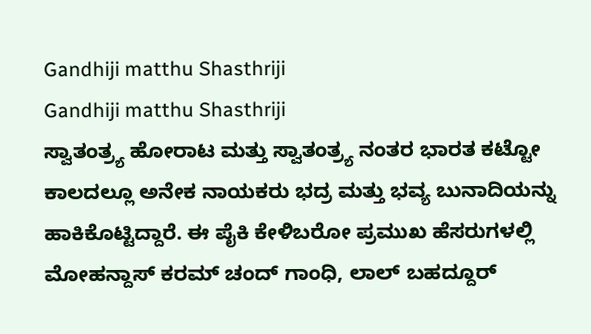Gandhiji matthu Shasthriji
Gandhiji matthu Shasthriji
ಸ್ವಾತಂತ್ರ್ಯ ಹೋರಾಟ ಮತ್ತು ಸ್ವಾತಂತ್ರ್ಯ ನಂತರ ಭಾರತ ಕಟ್ಟೋ ಕಾಲದಲ್ಲೂ ಅನೇಕ ನಾಯಕರು ಭದ್ರ ಮತ್ತು ಭವ್ಯ ಬುನಾದಿಯನ್ನು ಹಾಕಿಕೊಟ್ಟಿದ್ದಾರೆ. ಈ ಪೈಕಿ ಕೇಳಿಬರೋ ಪ್ರಮುಖ ಹೆಸರುಗಳಲ್ಲಿ ಮೋಹನ್ದಾಸ್ ಕರಮ್ ಚಂದ್ ಗಾಂಧಿ, ಲಾಲ್ ಬಹದ್ದೂರ್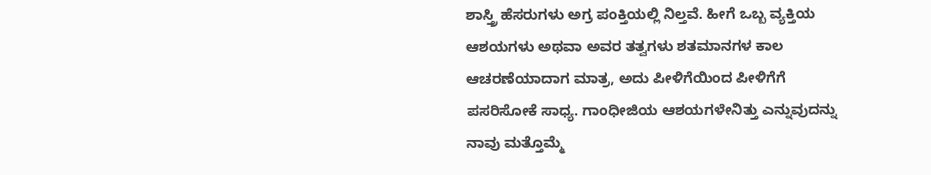ಶಾಸ್ತ್ರಿ ಹೆಸರುಗಳು ಅಗ್ರ ಪಂಕ್ತಿಯಲ್ಲಿ ನಿಲ್ತವೆ. ಹೀಗೆ ಒಬ್ಬ ವ್ಯಕ್ತಿಯ ಆಶಯಗಳು ಅಥವಾ ಅವರ ತತ್ವಗಳು ಶತಮಾನಗಳ ಕಾಲ ಆಚರಣೆಯಾದಾಗ ಮಾತ್ರ, ಅದು ಪೀಳಿಗೆಯಿಂದ ಪೀಳಿಗೆಗೆ ಪಸರಿಸೋಕೆ ಸಾಧ್ಯ. ಗಾಂಧೀಜಿಯ ಆಶಯಗಳೇನಿತ್ತು ಎನ್ನುವುದನ್ನು ನಾವು ಮತ್ತೊಮ್ಮೆ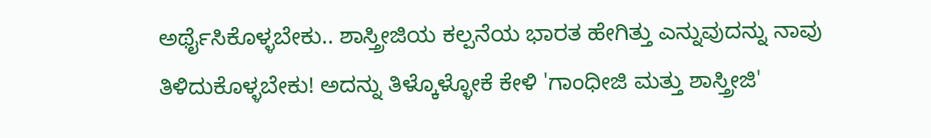ಅರ್ಥೈಸಿಕೊಳ್ಳಬೇಕು.. ಶಾಸ್ತ್ರೀಜಿಯ ಕಲ್ಪನೆಯ ಭಾರತ ಹೇಗಿತ್ತು ಎನ್ನುವುದನ್ನು ನಾವು ತಿಳಿದುಕೊಳ್ಳಬೇಕು! ಅದನ್ನು ತಿಳ್ಕೊಳ್ಳೋಕೆ ಕೇಳಿ 'ಗಾಂಧೀಜಿ ಮತ್ತು ಶಾಸ್ತ್ರೀಜಿ'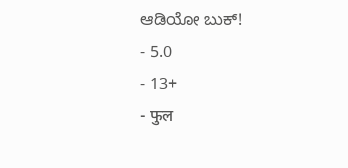ಆಡಿಯೋ ಬುಕ್!
- 5.0
- 13+
- फुल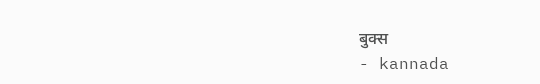बुक्स
- kannada